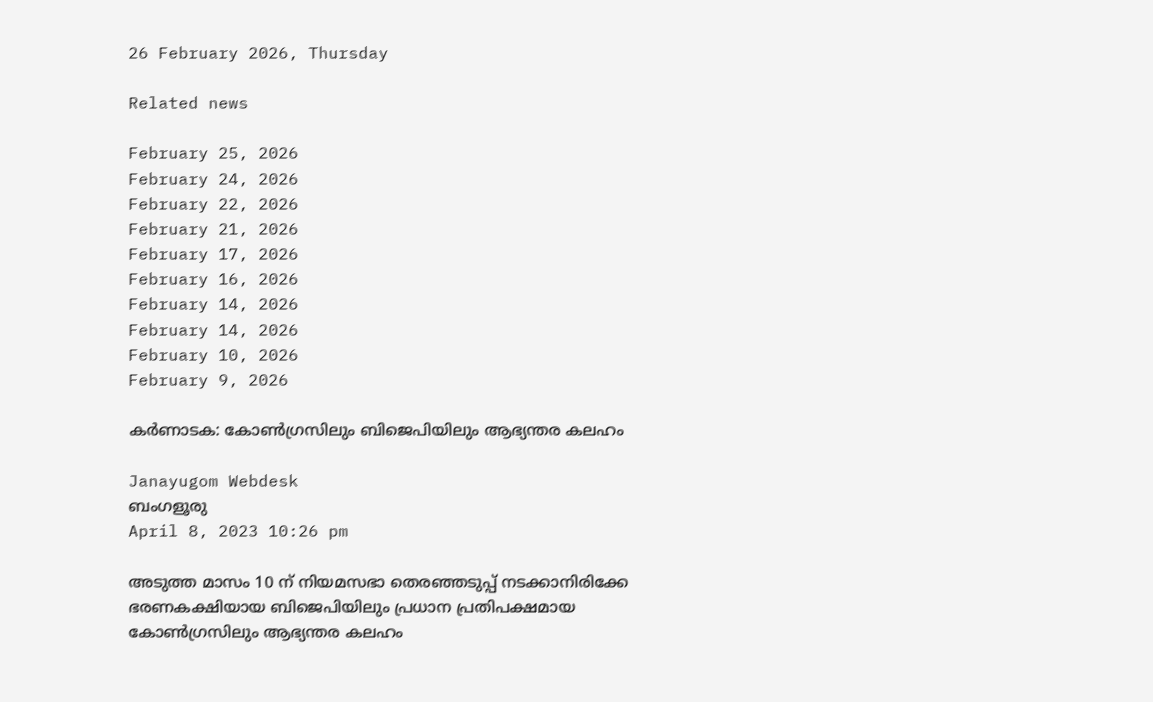26 February 2026, Thursday

Related news

February 25, 2026
February 24, 2026
February 22, 2026
February 21, 2026
February 17, 2026
February 16, 2026
February 14, 2026
February 14, 2026
February 10, 2026
February 9, 2026

കര്‍ണാടക: കോണ്‍ഗ്രസിലും ബിജെപിയിലും ആഭ്യന്തര കലഹം

Janayugom Webdesk
ബംഗളൂരു
April 8, 2023 10:26 pm

അടുത്ത മാസം 10 ന് നിയമസഭാ തെരഞ്ഞടുപ്പ് നടക്കാനിരിക്കേ ഭരണകക്ഷിയായ ബിജെപിയിലും പ്രധാന പ്രതിപക്ഷമായ കോണ്‍ഗ്രസിലും ആഭ്യന്തര കലഹം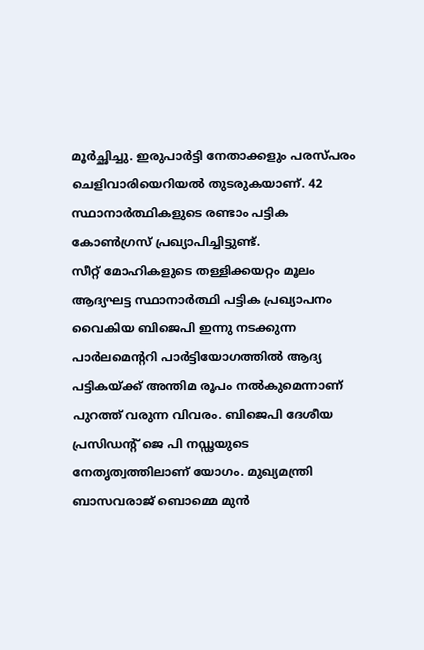മൂര്‍ച്ഛിച്ചു. ഇരുപാര്‍ട്ടി നേതാക്കളും പരസ്പരം ചെളിവാരിയെറിയല്‍ തുടരുകയാണ്. 42 സ്ഥാനാർത്ഥികളുടെ രണ്ടാം പട്ടിക കോൺഗ്രസ് പ്രഖ്യാപിച്ചിട്ടുണ്ട്.
സീറ്റ് മോഹികളുടെ തള്ളിക്കയറ്റം മൂലം ആദ്യഘട്ട സ്ഥാനാര്‍ത്ഥി പട്ടിക പ്രഖ്യാപനം വൈകിയ ബിജെപി ഇന്നു നടക്കുന്ന പാര്‍ലമെന്ററി പാര്‍ട്ടിയോഗത്തില്‍ ആദ്യ പട്ടികയ്ക്ക് അന്തിമ രൂപം നല്‍കുമെന്നാണ് പുറത്ത് വരുന്ന വിവരം. ബിജെപി ദേശീയ പ്രസിഡന്റ് ജെ പി നഡ്ഢയുടെ നേതൃത്വത്തിലാണ് യോഗം. മുഖ്യമന്ത്രി ബാസവരാജ് ബൊമ്മെ മുന്‍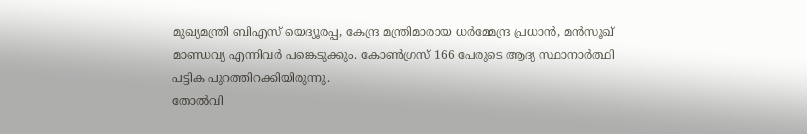മുഖ്യമന്ത്രി ബിഎസ് യെദ്യൂരപ്പ, കേന്ദ്ര മന്ത്രിമാരായ ധര്‍മ്മേന്ദ്ര പ്രധാന്‍, മന്‍സൂഖ് മാണ്ഡവ്യ എന്നിവര്‍ പങ്കെടുക്കും. കോണ്‍ഗ്രസ് 166 പേരുടെ ആദ്യ സ്ഥാനാര്‍ത്ഥി പട്ടിക പുറത്തിറക്കിയിരുന്നു.
തോല്‍വി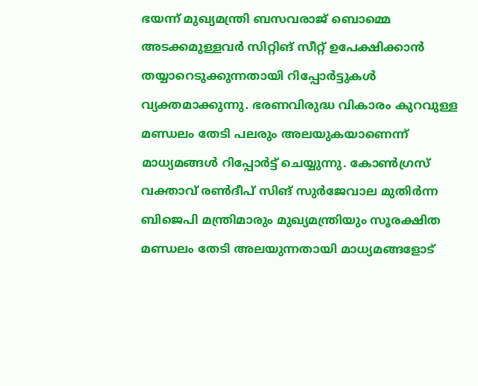ഭയന്ന് മുഖ്യമന്ത്രി ബസവരാജ് ബൊമ്മെ അടക്കമുള്ളവര്‍ സിറ്റിങ് സീറ്റ് ഉപേക്ഷിക്കാന്‍ തയ്യാറെടുക്കുന്നതായി റിപ്പോര്‍ട്ടുകള്‍ വ്യക്തമാക്കുന്നു. ഭരണവിരുദ്ധ വികാരം കുറവുള്ള മണ്ഡലം തേടി പലരും അലയുകയാണെന്ന് മാധ്യമങ്ങള്‍ റിപ്പോര്‍ട്ട് ചെയ്യുന്നു. കോണ്‍ഗ്രസ് വക്താവ് രണ്‍ദീപ് സിങ് സുര്‍ജേവാല മുതിര്‍ന്ന ബിജെപി മന്ത്രിമാരും മുഖ്യമന്ത്രിയും സൂരക്ഷിത മണ്ഡലം തേടി അലയുന്നതായി മാധ്യമങ്ങളോട്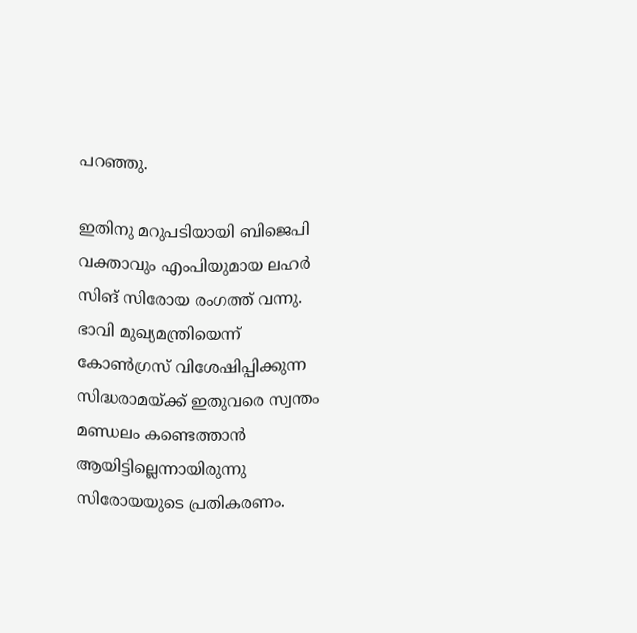പറഞ്ഞു.

ഇതിനു മറുപടിയായി ബിജെപി വക്താവും എംപിയുമായ ലഹര്‍ സിങ് സിരോയ രംഗത്ത് വന്നു. ഭാവി മുഖ്യമന്ത്രിയെന്ന് കോണ്‍ഗ്രസ് വിശേഷിപ്പിക്കുന്ന സിദ്ധരാമയ്ക്ക് ഇതുവരെ സ്വന്തം മണ്ഡലം കണ്ടെത്താന്‍ ആയിട്ടില്ലെന്നായിരുന്നു സിരോയയുടെ പ്രതികരണം.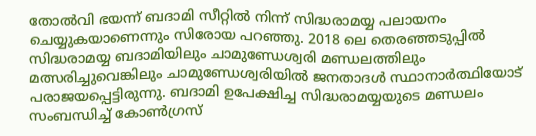തോല്‍വി ഭയന്ന് ബദാമി സീറ്റില്‍ നിന്ന് സിദ്ധരാമയ്യ പലായനം ചെയ്യുകയാണെന്നും സിരോയ പറഞ്ഞു. 2018 ലെ തെരഞ്ഞടുപ്പില്‍ സിദ്ധരാമയ്യ ബദാമിയിലും ചാമുണ്ഡേശ്വരി മണ്ഡലത്തിലും മത്സരിച്ചുവെങ്കിലും ചാമുണ്ഡേശ്വരിയില്‍ ജനതാദള്‍ സ്ഥാനാര്‍ത്ഥിയോട് പരാജയപ്പെട്ടിരുന്നു. ബദാമി ഉപേക്ഷിച്ച സിദ്ധരാമയ്യയുടെ മണ്ഡലം സംബന്ധിച്ച് കോണ്‍ഗ്രസ്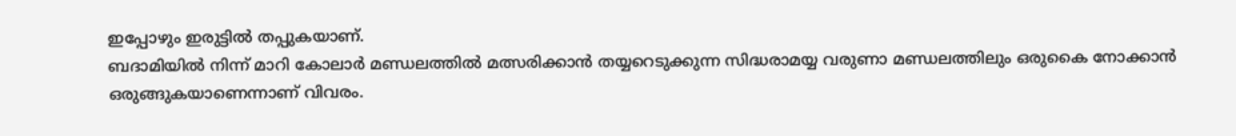ഇപ്പോഴും ഇരുട്ടില്‍ തപ്പുകയാണ്.
ബദാമിയില്‍ നിന്ന് മാറി കോലാര്‍ മണ്ഡലത്തില്‍ മത്സരിക്കാന്‍ തയ്യറെടുക്കുന്ന സിദ്ധരാമയ്യ വരുണാ മണ്ഡലത്തിലും ഒരുകൈ നോക്കാന്‍ ഒരുങ്ങുകയാണെന്നാണ് വിവരം.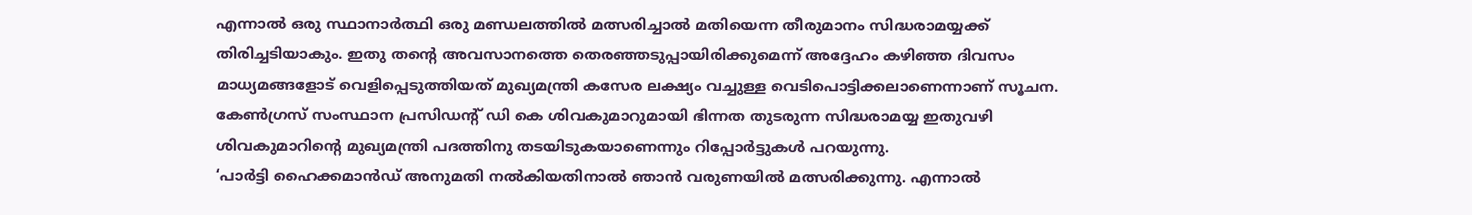എന്നാല്‍ ഒരു സ്ഥാനാര്‍ത്ഥി ഒരു മണ്ഡലത്തില്‍ മത്സരിച്ചാല്‍ മതിയെന്ന തീരുമാനം സിദ്ധരാമയ്യക്ക് തിരിച്ചടിയാകും. ഇതു തന്റെ അവസാനത്തെ തെരഞ്ഞടുപ്പായിരിക്കുമെന്ന് അദ്ദേഹം കഴിഞ്ഞ ദിവസം മാധ്യമങ്ങളോട് വെളിപ്പെടുത്തിയത് മുഖ്യമന്ത്രി കസേര ലക്ഷ്യം വച്ചുള്ള വെടിപൊട്ടിക്കലാണെന്നാണ് സൂചന. കേണ്‍ഗ്രസ് സംസ്ഥാന പ്രസിഡന്റ് ഡി കെ ശിവകുമാറുമായി ഭിന്നത തുടരുന്ന സിദ്ധരാമയ്യ ഇതുവഴി ശിവകുമാറിന്റെ മുഖ്യമന്ത്രി പദത്തിനു തടയിടുകയാണെന്നും റിപ്പോര്‍ട്ടുകള്‍ പറയുന്നു.
‘പാർട്ടി ഹൈക്കമാൻഡ് അനുമതി നൽകിയതിനാൽ ഞാൻ വരുണയിൽ മത്സരിക്കുന്നു. എന്നാൽ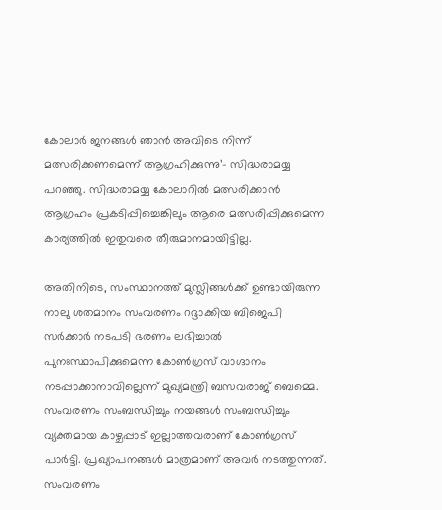കോലാർ ജനങ്ങൾ ഞാൻ അവിടെ നിന്ന് മത്സരിക്കണമെന്ന് ആഗ്രഹിക്കുന്നു’- സിദ്ധരാമയ്യ പറഞ്ഞു. സിദ്ധരാമയ്യ കോലാറിൽ മത്സരിക്കാൻ ആഗ്രഹം പ്രകടിപ്പിച്ചെങ്കിലും ആരെ മത്സരിപ്പിക്കുമെന്ന കാര്യത്തിൽ ഇതുവരെ തീരുമാനമായിട്ടില്ല.

അതിനിടെ, സംസ്ഥാനത്ത് മുസ്ലിങ്ങള്‍ക്ക് ഉണ്ടായിരുന്ന നാലു ശതമാനം സംവരണം റദ്ദാക്കിയ ബിജെപി സര്‍ക്കാര്‍ നടപടി ഭരണം ലഭിച്ചാല്‍ പുനഃസ്ഥാപിക്കുമെന്ന കോണ്‍ഗ്രസ് വാഗ്ദാനം നടപ്പാക്കാനാവില്ലെന്ന് മുഖ്യമന്ത്രി ബസവരാജ് ബെമ്മെ. സംവരണം സംബന്ധിച്ചും നയങ്ങള്‍ സംബന്ധിച്ചും വ്യക്തമായ കാഴ്ചപ്പാട് ഇല്ലാത്തവരാണ് കോണ്‍ഗ്രസ് പാര്‍ട്ടി. പ്രഖ്യാപനങ്ങള്‍ മാത്രമാണ് അവര്‍ നടത്തുന്നത്. സംവരണം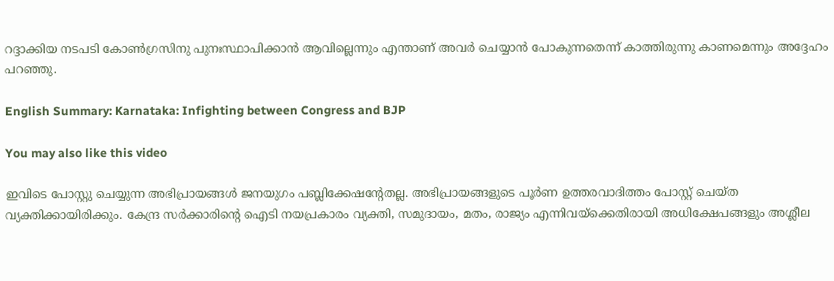റദ്ദാക്കിയ നടപടി കോണ്‍ഗ്രസിനു പുനഃസ്ഥാപിക്കാന്‍ ആവില്ലെന്നും എന്താണ് അവര്‍ ചെയ്യാന്‍ പോകുന്നതെന്ന് കാത്തിരുന്നു കാണമെന്നും അദ്ദേഹം പറഞ്ഞു.

English Summary: Karnataka: Infighting between Congress and BJP

You may also like this video

ഇവിടെ പോസ്റ്റു ചെയ്യുന്ന അഭിപ്രായങ്ങള്‍ ജനയുഗം പബ്ലിക്കേഷന്റേതല്ല. അഭിപ്രായങ്ങളുടെ പൂര്‍ണ ഉത്തരവാദിത്തം പോസ്റ്റ് ചെയ്ത വ്യക്തിക്കായിരിക്കും. കേന്ദ്ര സര്‍ക്കാരിന്റെ ഐടി നയപ്രകാരം വ്യക്തി, സമുദായം, മതം, രാജ്യം എന്നിവയ്‌ക്കെതിരായി അധിക്ഷേപങ്ങളും അശ്ലീല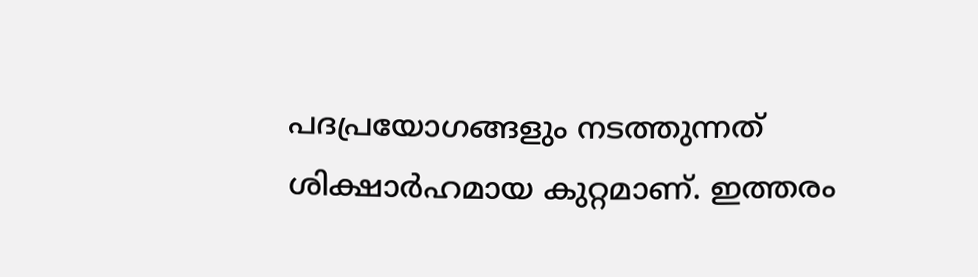പദപ്രയോഗങ്ങളും നടത്തുന്നത് ശിക്ഷാര്‍ഹമായ കുറ്റമാണ്. ഇത്തരം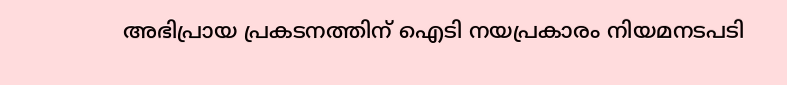അഭിപ്രായ പ്രകടനത്തിന് ഐടി നയപ്രകാരം നിയമനടപടി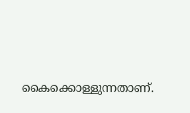കൈക്കൊള്ളുന്നതാണ്.